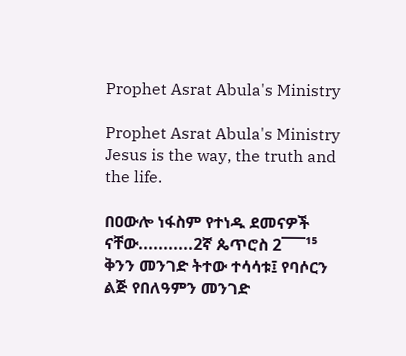Prophet Asrat Abula's Ministry

Prophet Asrat Abula's Ministry Jesus is the way, the truth and the life.

በዐውሎ ነፋስም የተነዱ ደመናዎች ናቸው...........2ኛ ጴጥሮስ 2¯¯¯¹⁵ ቅንን መንገድ ትተው ተሳሳቱ፤ የባሶርን ልጅ የበለዓምን መንገድ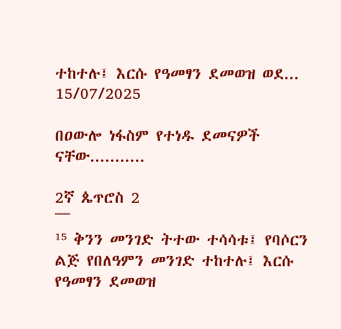ተከተሉ፤ እርሱ የዓመፃን ደመወዝ ወደ...
15/07/2025

በዐውሎ ነፋስም የተነዱ ደመናዎች ናቸው...........

2ኛ ጴጥሮስ 2
¯¯¯
¹⁵ ቅንን መንገድ ትተው ተሳሳቱ፤ የባሶርን ልጅ የበለዓምን መንገድ ተከተሉ፤ እርሱ የዓመፃን ደመወዝ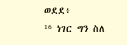ወደደ፥
¹⁶ ነገር ግን ስለ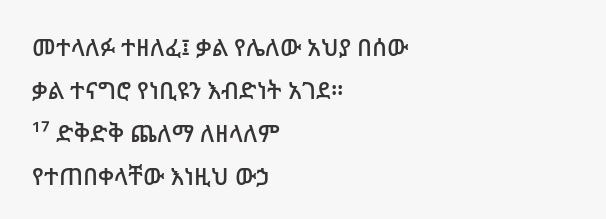መተላለፉ ተዘለፈ፤ ቃል የሌለው አህያ በሰው ቃል ተናግሮ የነቢዩን እብድነት አገደ።
¹⁷ ድቅድቅ ጨለማ ለዘላለም የተጠበቀላቸው እነዚህ ውኃ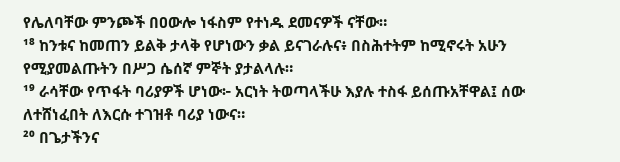የሌለባቸው ምንጮች በዐውሎ ነፋስም የተነዱ ደመናዎች ናቸው።
¹⁸ ከንቱና ከመጠን ይልቅ ታላቅ የሆነውን ቃል ይናገራሉና፥ በስሕተትም ከሚኖሩት አሁን የሚያመልጡትን በሥጋ ሴሰኛ ምኞት ያታልላሉ።
¹⁹ ራሳቸው የጥፋት ባሪያዎች ሆነው፦ አርነት ትወጣላችሁ እያሉ ተስፋ ይሰጡአቸዋል፤ ሰው ለተሸነፈበት ለእርሱ ተገዝቶ ባሪያ ነውና።
²⁰ በጌታችንና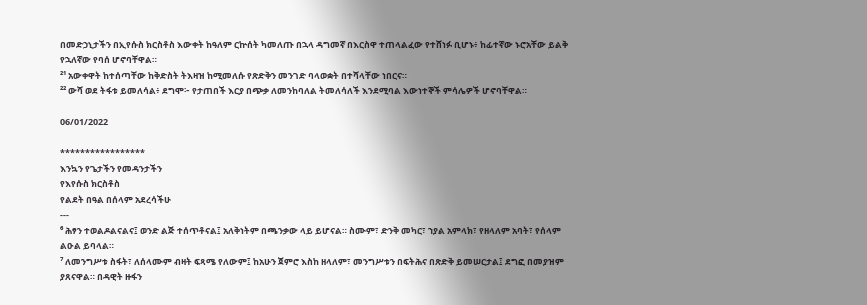በመድኃኒታችን በኢየሱስ ክርስቶስ እውቀት ከዓለም ርኵሰት ካመለጡ በኋላ ዳግመኛ በእርስዋ ተጠላልፈው የተሸነፉ ቢሆኑ፥ ከፊተኛው ኑሮአቸው ይልቅ የኋለኛው የባሰ ሆኖባቸዋል።
²¹ አውቀዋት ከተሰጣቸው ከቅድስት ትእዛዝ ከሚመለሱ የጽድቅን መንገድ ባላወቋት በተሻላቸው ነበርና።
²² ውሻ ወደ ትፋቱ ይመለሳል፥ ደግሞ፦ የታጠበች እርያ በጭቃ ለመንከባለል ትመለሳለች እንደሚባል እውነተኞች ምሳሌዎች ሆኖባቸዋል።

06/01/2022

*****************
እንኳን የጌታችን የመዳንታችን
የእየሱስ ክርስቶስ
የልደት በዓል በሰላም አደረሳችሁ
---
⁶ ሕፃን ተወልዶልናልና፤ ወንድ ልጅ ተሰጥቶናል፤ አለቅነትም በጫንቃው ላይ ይሆናል። ስሙም፣ ድንቅ መካር፣ ኀያል አምላክ፣ የዘላለም አባት፣ የሰላም ልዑል ይባላል።
⁷ ለመንግሥቱ ስፋት፣ ለሰላሙም ብዛት ፍጻሜ የለውም፤ ከአሁን ጀምሮ እስከ ዘላለም፣ መንግሥቱን በፍትሕና በጽድቅ ይመሠርታል፤ ደግፎ በመያዝም ያጸናዋል። በዳዊት ዙፋን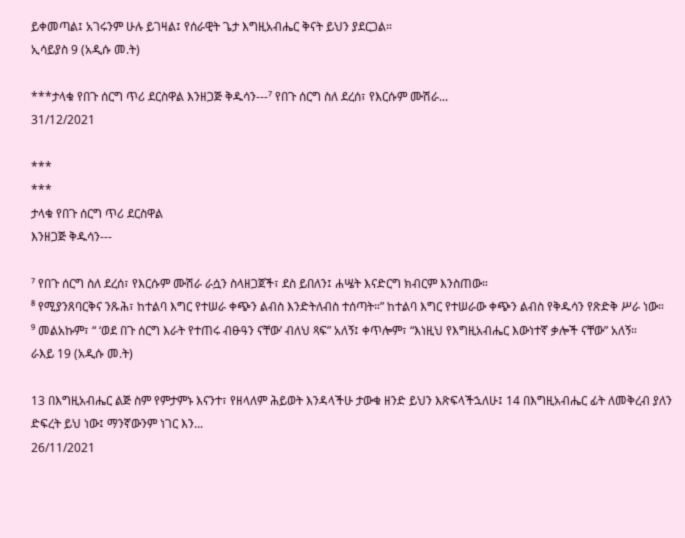ይቀመጣል፤ አገሩንም ሁሉ ይገዛል፤ የሰራዊት ጌታ እግዚአብሔር ቅናት ይህን ያደርጋል።
ኢሳይያስ 9 (አዲሱ መ.ት)

***ታላቁ የበጉ ሰርግ ጥሪ ደርስዋል እንዘጋጅ ቅዱሳን---⁷ የበጉ ሰርግ ስለ ደረሰ፣ የእርሱም ሙሽራ...
31/12/2021

***
***
ታላቁ የበጉ ሰርግ ጥሪ ደርስዋል
እንዘጋጅ ቅዱሳን---

⁷ የበጉ ሰርግ ስለ ደረሰ፣ የእርሱም ሙሽራ ራሷን ስላዘጋጀች፣ ደስ ይበለን፤ ሐሤት እናድርግ ክብርም እንስጠው።
⁸ የሚያንጸባርቅና ንጹሕ፣ ከተልባ እግር የተሠራ ቀጭን ልብስ እንድትለብስ ተሰጣት።” ከተልባ እግር የተሠራው ቀጭን ልብስ የቅዱሳን የጽድቅ ሥራ ነው።
⁹ መልአኩም፣ “ ‘ወደ በጉ ሰርግ እራት የተጠሩ ብፁዓን ናቸው’ ብለህ ጻፍ” አለኝ፤ ቀጥሎም፣ “እነዚህ የእግዚአብሔር እውነተኛ ቃሎች ናቸው” አለኝ።
ራእይ 19 (አዲሱ መ.ት)

13 በእግዚአብሔር ልጅ ስም የምታምኑ እናንተ፣ የዘላለም ሕይወት እንዳላችሁ ታውቁ ዘንድ ይህን እጽፍላችኋለሁ፤ 14 በእግዚአብሔር ፊት ለመቅረብ ያለን ድፍረት ይህ ነው፤ ማንኛውንም ነገር እን...
26/11/2021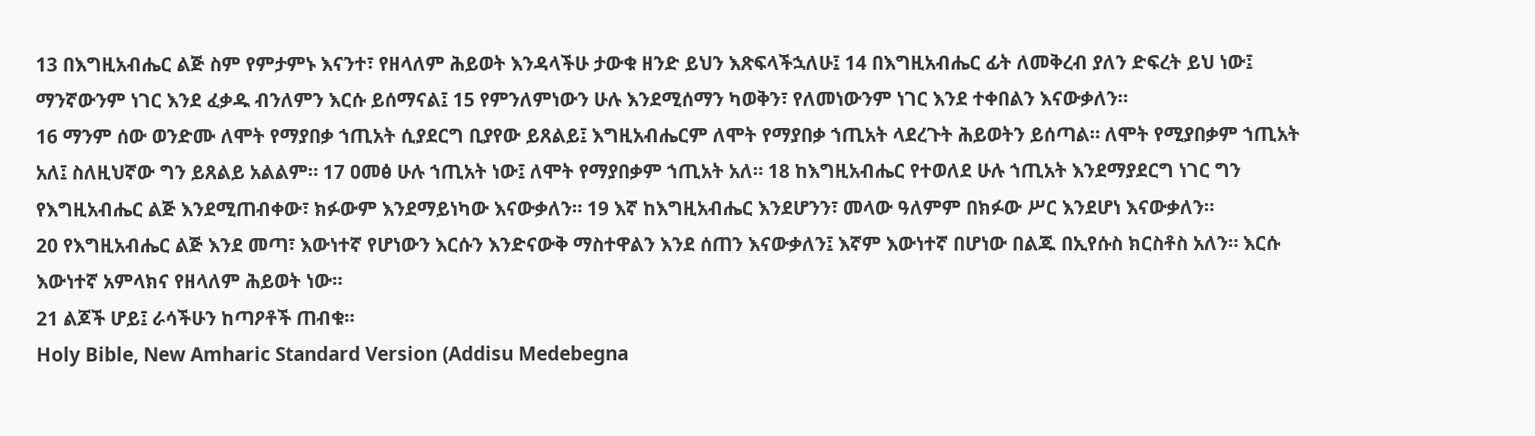13 በእግዚአብሔር ልጅ ስም የምታምኑ እናንተ፣ የዘላለም ሕይወት እንዳላችሁ ታውቁ ዘንድ ይህን እጽፍላችኋለሁ፤ 14 በእግዚአብሔር ፊት ለመቅረብ ያለን ድፍረት ይህ ነው፤ ማንኛውንም ነገር እንደ ፈቃዱ ብንለምን እርሱ ይሰማናል፤ 15 የምንለምነውን ሁሉ እንደሚሰማን ካወቅን፣ የለመነውንም ነገር እንደ ተቀበልን እናውቃለን።
16 ማንም ሰው ወንድሙ ለሞት የማያበቃ ኀጢአት ሲያደርግ ቢያየው ይጸልይ፤ እግዚአብሔርም ለሞት የማያበቃ ኀጢአት ላደረጉት ሕይወትን ይሰጣል። ለሞት የሚያበቃም ኀጢአት አለ፤ ስለዚህኛው ግን ይጸልይ አልልም። 17 ዐመፅ ሁሉ ኀጢአት ነው፤ ለሞት የማያበቃም ኀጢአት አለ። 18 ከእግዚአብሔር የተወለደ ሁሉ ኀጢአት እንደማያደርግ ነገር ግን የእግዚአብሔር ልጅ እንደሚጠብቀው፣ ክፉውም እንደማይነካው እናውቃለን። 19 እኛ ከእግዚአብሔር እንደሆንን፣ መላው ዓለምም በክፉው ሥር እንደሆነ እናውቃለን።
20 የእግዚአብሔር ልጅ እንደ መጣ፣ እውነተኛ የሆነውን እርሱን እንድናውቅ ማስተዋልን እንደ ሰጠን እናውቃለን፤ እኛም እውነተኛ በሆነው በልጁ በኢየሱስ ክርስቶስ አለን። እርሱ እውነተኛ አምላክና የዘላለም ሕይወት ነው።
21 ልጆች ሆይ፤ ራሳችሁን ከጣዖቶች ጠብቁ።
Holy Bible, New Amharic Standard Version (Addisu Medebegna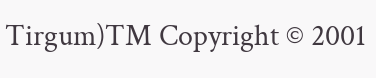Tirgum)TM Copyright © 2001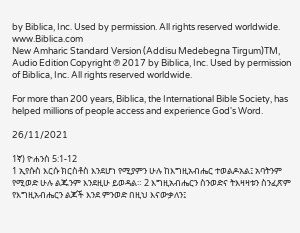by Biblica, Inc. Used by permission. All rights reserved worldwide.
www.Biblica.com
New Amharic Standard Version (Addisu Medebegna Tirgum)TM, Audio Edition Copyright ℗ 2017 by Biblica, Inc. Used by permission of Biblica, Inc. All rights reserved worldwide.

For more than 200 years, Biblica, the International Bible Society, has helped millions of people access and experience God's Word.

26/11/2021

1ኛ) ዮሐንስ 5:1-12
1 ኢየሱስ እርሱ ክርስቶስ እንደሆነ የሚያምን ሁሉ ከእግዚአብሔር ተወልዶአል፤ አባትንም የሚወድ ሁሉ ልጁንም እንደዚሁ ይወዳል። 2 እግዚአብሔርን ስንወድና ትእዛዛቱን ስንፈጽም የእግዚአብሔርን ልጆች እንደ ምንወድ በዚህ እናውቃለን፤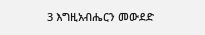3 እግዚአብሔርን መውደድ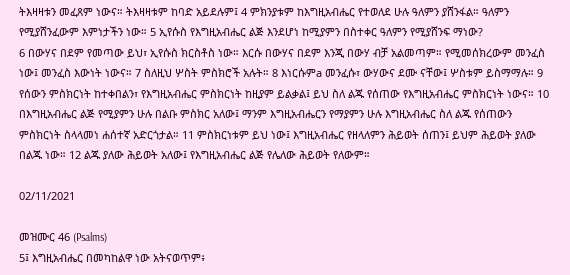ትእዛዛቱን መፈጸም ነውና። ትእዛዛቱም ከባድ አይደሉም፤ 4 ምክንያቱም ከእግዚአብሔር የተወለደ ሁሉ ዓለምን ያሸንፋል። ዓለምን የሚያሸንፈውም እምነታችን ነው። 5 ኢየሱስ የእግዚአብሔር ልጅ እንደሆነ ከሚያምን በስተቀር ዓለምን የሚያሸንፍ ማነው?
6 በውሃና በደም የመጣው ይህ፣ ኢየሱስ ክርስቶስ ነው። እርሱ በውሃና በደም እንጂ በውሃ ብቻ አልመጣም። የሚመሰክረውም መንፈስ ነው፤ መንፈስ እውነት ነውና። 7 ስለዚህ ሦስት ምስክሮች አሉት። 8 እነርሱምa መንፈሱ፣ ውሃውና ደሙ ናቸው፤ ሦስቱም ይስማማሉ። 9 የሰውን ምስክርነት ከተቀበልን፣ የእግዚአብሔር ምስክርነት ከዚያም ይልቃል፤ ይህ ስለ ልጁ የሰጠው የእግዚአብሔር ምስክርነት ነውና። 10 በእግዚአብሔር ልጅ የሚያምን ሁሉ በልቡ ምስክር አለው፤ ማንም እግዚአብሔርን የማያምን ሁሉ እግዚአብሔር ስለ ልጁ የሰጠውን ምስክርነት ስላላመነ ሐሰተኛ አድርጎታል። 11 ምስክርነቱም ይህ ነው፤ እግዚአብሔር የዘላለምን ሕይወት ሰጠን፤ ይህም ሕይወት ያለው በልጁ ነው። 12 ልጁ ያለው ሕይወት አለው፤ የእግዚአብሔር ልጅ የሌለው ሕይወት የለውም።

02/11/2021

መዝሙር 46 (Psalms)
5፤ እግዚአብሔር በመካከልዋ ነው አትናወጥም፥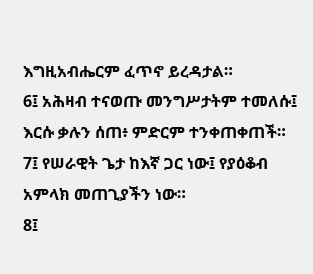እግዚአብሔርም ፈጥኖ ይረዳታል።
6፤ አሕዛብ ተናወጡ መንግሥታትም ተመለሱ፤ እርሱ ቃሉን ሰጠ፥ ምድርም ተንቀጠቀጠች።
7፤ የሠራዊት ጌታ ከእኛ ጋር ነው፤ የያዕቆብ አምላክ መጠጊያችን ነው።
8፤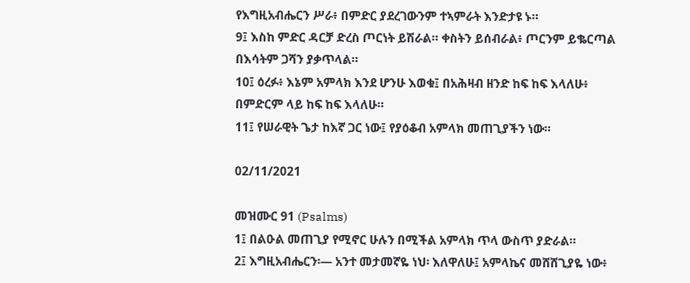የእግዚአብሔርን ሥራ፥ በምድር ያደረገውንም ተኣምራት እንድታዩ ኑ።
9፤ እስከ ምድር ዳርቻ ድረስ ጦርነት ይሽራል። ቀስትን ይሰብራል፥ ጦርንም ይቈርጣል በእሳትም ጋሻን ያቃጥላል።
10፤ ዕረፉ፥ እኔም አምላክ እንደ ሆንሁ እወቁ፤ በአሕዛብ ዘንድ ከፍ ከፍ እላለሁ፥ በምድርም ላይ ከፍ ከፍ እላለሁ።
11፤ የሠራዊት ጌታ ከእኛ ጋር ነው፤ የያዕቆብ አምላክ መጠጊያችን ነው።

02/11/2021

መዝሙር 91 (Psalms)
1፤ በልዑል መጠጊያ የሚኖር ሁሉን በሚችል አምላክ ጥላ ውስጥ ያድራል።
2፤ እግዚአብሔርን፡— አንተ መታመኛዬ ነህ፡ እለዋለሁ፤ አምላኬና መሸሸጊያዬ ነው፥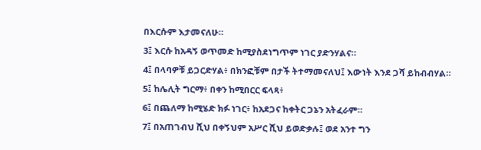በእርሱም እታመናለሁ።
3፤ እርሱ ከአዳኝ ወጥመድ ከሚያስደነግጥም ነገር ያድንሃልና።
4፤ በላባዎቹ ይጋርድሃል፥ በክንፎቹም በታች ትተማመናለህ፤ እውነት እንደ ጋሻ ይከብብሃል።
5፤ ከሌሊት ግርማ፥ በቀን ከሚበርር ፍላጻ፥
6፤ በጨለማ ከሚሄድ ክፉ ነገር፥ ከአደጋና ከቀትር ጋኔን አትፈራም።
7፤ በአጠገብህ ሺህ በቀኝህም አሥር ሺህ ይወድቃሉ፤ ወደ አንተ ግን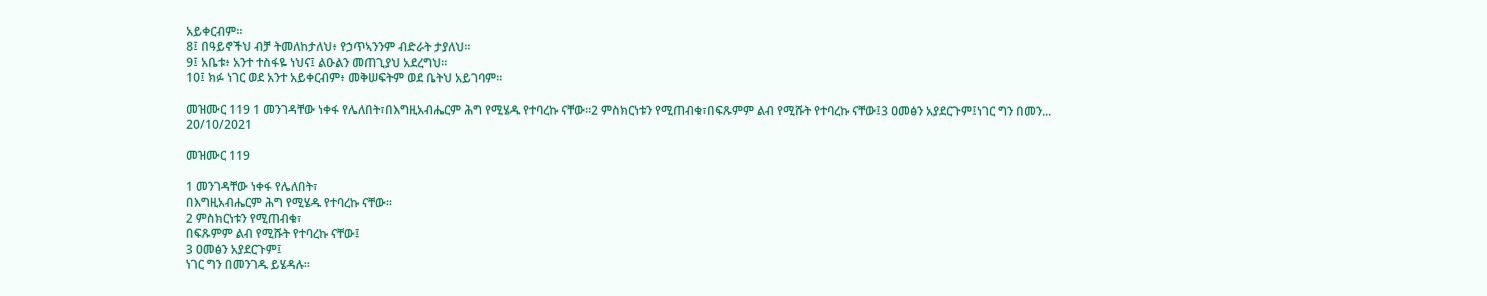አይቀርብም።
8፤ በዓይኖችህ ብቻ ትመለከታለህ፥ የኃጥኣንንም ብድራት ታያለህ።
9፤ አቤቱ፥ አንተ ተስፋዬ ነህና፤ ልዑልን መጠጊያህ አደረግህ።
10፤ ክፉ ነገር ወደ አንተ አይቀርብም፥ መቅሠፍትም ወደ ቤትህ አይገባም።

መዝሙር 119 1 መንገዳቸው ነቀፋ የሌለበት፣በእግዚአብሔርም ሕግ የሚሄዱ የተባረኩ ናቸው።2 ምስክርነቱን የሚጠብቁ፣በፍጹምም ልብ የሚሹት የተባረኩ ናቸው፤3 ዐመፅን አያደርጉም፤ነገር ግን በመን...
20/10/2021

መዝሙር 119

1 መንገዳቸው ነቀፋ የሌለበት፣
በእግዚአብሔርም ሕግ የሚሄዱ የተባረኩ ናቸው።
2 ምስክርነቱን የሚጠብቁ፣
በፍጹምም ልብ የሚሹት የተባረኩ ናቸው፤
3 ዐመፅን አያደርጉም፤
ነገር ግን በመንገዱ ይሄዳሉ።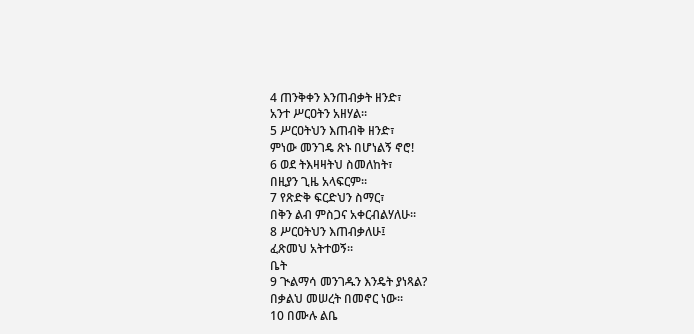4 ጠንቅቀን እንጠብቃት ዘንድ፣
አንተ ሥርዐትን አዘሃል።
5 ሥርዐትህን እጠብቅ ዘንድ፣
ምነው መንገዴ ጽኑ በሆነልኝ ኖሮ!
6 ወደ ትእዛዛትህ ስመለከት፣
በዚያን ጊዜ አላፍርም።
7 የጽድቅ ፍርድህን ስማር፣
በቅን ልብ ምስጋና አቀርብልሃለሁ።
8 ሥርዐትህን እጠብቃለሁ፤
ፈጽመህ አትተወኝ።
ቤት
9 ጒልማሳ መንገዱን እንዴት ያነጻል?
በቃልህ መሠረት በመኖር ነው።
10 በሙሉ ልቤ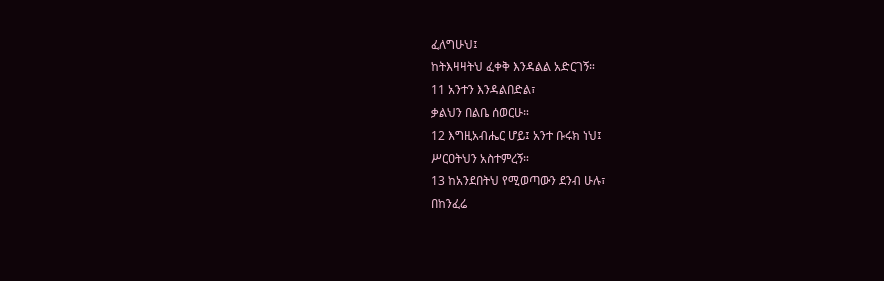ፈለግሁህ፤
ከትእዛዛትህ ፈቀቅ እንዳልል አድርገኝ።
11 አንተን እንዳልበድል፣
ቃልህን በልቤ ሰወርሁ።
12 እግዚአብሔር ሆይ፤ አንተ ቡሩክ ነህ፤
ሥርዐትህን አስተምረኝ።
13 ከአንደበትህ የሚወጣውን ደንብ ሁሉ፣
በከንፈሬ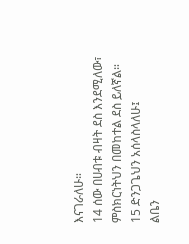እናገራለሁ።
14 ሰው በሀብቱ ብዛት ደስ እንደሚለው፣
ምስክርነትህን በመከተል ደስ ይለኛል።
15 ድንጋጌህን አሰላስላለሁ፤
ልቤን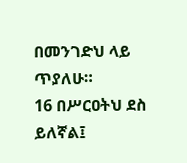በመንገድህ ላይ ጥያለሁ።
16 በሥርዐትህ ደስ ይለኛል፤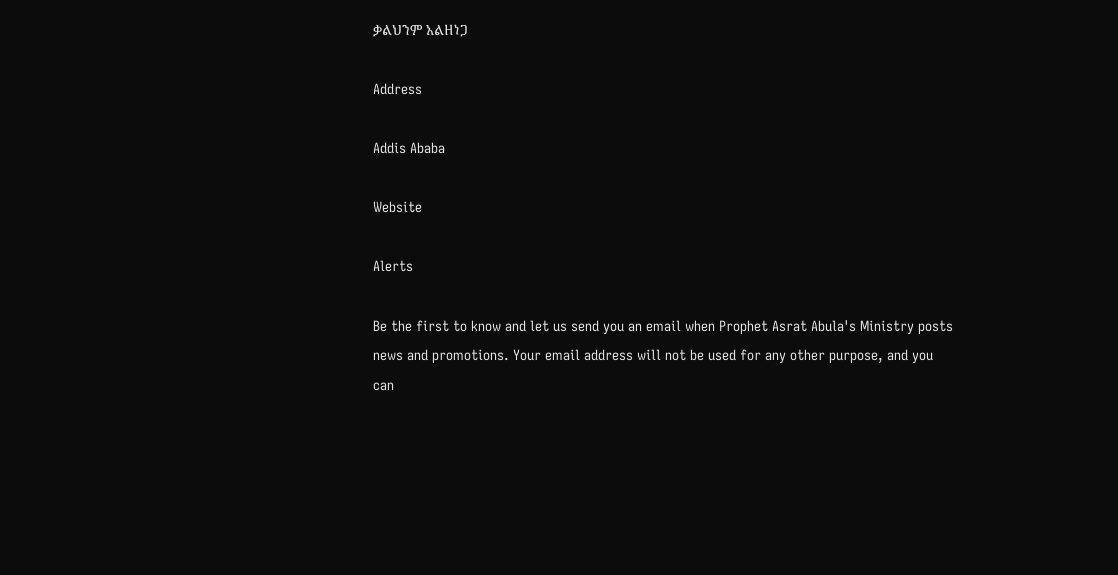ቃልህንም አልዘነጋ

Address

Addis Ababa

Website

Alerts

Be the first to know and let us send you an email when Prophet Asrat Abula's Ministry posts news and promotions. Your email address will not be used for any other purpose, and you can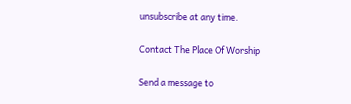unsubscribe at any time.

Contact The Place Of Worship

Send a message to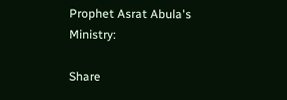Prophet Asrat Abula's Ministry:

Share